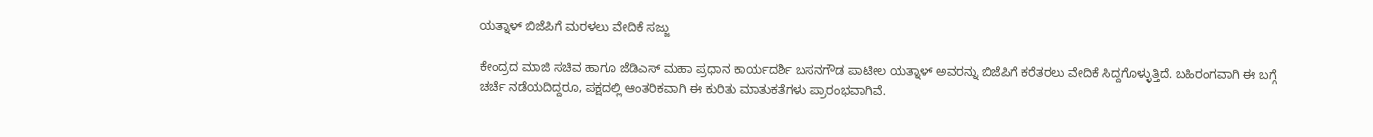ಯತ್ನಾಳ್ ಬಿಜೆಪಿಗೆ ಮರಳಲು ವೇದಿಕೆ ಸಜ್ಜು

ಕೇಂದ್ರದ ಮಾಜಿ ಸಚಿವ ಹಾಗೂ ಜೆಡಿಎಸ್ ಮಹಾ ಪ್ರಧಾನ ಕಾರ್ಯದರ್ಶಿ ಬಸನಗೌಡ ಪಾಟೀಲ ಯತ್ನಾಳ್ ಅವರನ್ನು ಬಿಜೆಪಿಗೆ ಕರೆತರಲು ವೇದಿಕೆ ಸಿದ್ದಗೊಳ್ಳುತ್ತಿದೆ. ಬಹಿರಂಗವಾಗಿ ಈ ಬಗ್ಗೆ ಚರ್ಚೆ ನಡೆಯದಿದ್ದರೂ, ಪಕ್ಷದಲ್ಲಿ ಆಂತರಿಕವಾಗಿ ಈ ಕುರಿತು ಮಾತುಕತೆಗಳು ಪ್ರಾರಂಭವಾಗಿವೆ.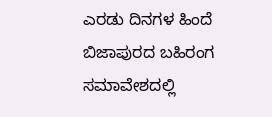ಎರಡು ದಿನಗಳ ಹಿಂದೆ ಬಿಜಾಪುರದ ಬಹಿರಂಗ ಸಮಾವೇಶದಲ್ಲಿ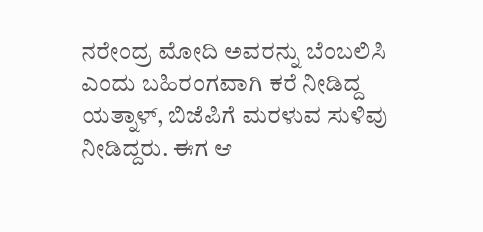ನರೇಂದ್ರ ಮೋದಿ ಅವರನ್ನು ಬೆಂಬಲಿಸಿ ಎಂದು ಬಹಿರಂಗವಾಗಿ ಕರೆ ನೀಡಿದ್ದ ಯತ್ನಾಳ್, ಬಿಜೆಪಿಗೆ ಮರಳುವ ಸುಳಿವು ನೀಡಿದ್ದರು. ಈಗ ಆ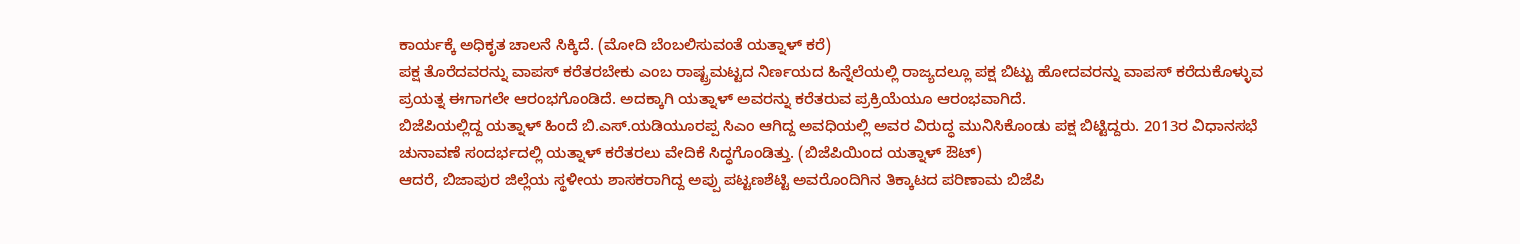ಕಾರ್ಯಕ್ಕೆ ಅಧಿಕೃತ ಚಾಲನೆ ಸಿಕ್ಕಿದೆ. (ಮೋದಿ ಬೆಂಬಲಿಸುವಂತೆ ಯತ್ನಾಳ್ ಕರೆ)
ಪಕ್ಷ ತೊರೆದವರನ್ನು ವಾಪಸ್ ಕರೆತರಬೇಕು ಎಂಬ ರಾಷ್ಟ್ರಮಟ್ಟದ ನಿರ್ಣಯದ ಹಿನ್ನೆಲೆಯಲ್ಲಿ ರಾಜ್ಯದಲ್ಲೂ ಪಕ್ಷ ಬಿಟ್ಟು ಹೋದವರನ್ನು ವಾಪಸ್ ಕರೆದುಕೊಳ್ಳುವ ಪ್ರಯತ್ನ ಈಗಾಗಲೇ ಆರಂಭಗೊಂಡಿದೆ. ಅದಕ್ಕಾಗಿ ಯತ್ನಾಳ್ ಅವರನ್ನು ಕರೆತರುವ ಪ್ರಕ್ರಿಯೆಯೂ ಆರಂಭವಾಗಿದೆ.
ಬಿಜೆಪಿಯಲ್ಲಿದ್ದ ಯತ್ನಾಳ್ ಹಿಂದೆ ಬಿ.ಎಸ್.ಯಡಿಯೂರಪ್ಪ ಸಿಎಂ ಆಗಿದ್ದ ಅವಧಿಯಲ್ಲಿ ಅವರ ವಿರುದ್ಧ ಮುನಿಸಿಕೊಂಡು ಪಕ್ಷ ಬಿಟ್ಟಿದ್ದರು. 2013ರ ವಿಧಾನಸಭೆ ಚುನಾವಣೆ ಸಂದರ್ಭದಲ್ಲಿ ಯತ್ನಾಳ್ ಕರೆತರಲು ವೇದಿಕೆ ಸಿದ್ಧಗೊಂಡಿತ್ತು. (ಬಿಜೆಪಿಯಿಂದ ಯತ್ನಾಳ್ ಔಟ್)
ಆದರೆ, ಬಿಜಾಪುರ ಜಿಲ್ಲೆಯ ಸ್ಥಳೀಯ ಶಾಸಕರಾಗಿದ್ದ ಅಪ್ಪು ಪಟ್ಟಣಶೆಟ್ಟಿ ಅವರೊಂದಿಗಿನ ತಿಕ್ಕಾಟದ ಪರಿಣಾಮ ಬಿಜೆಪಿ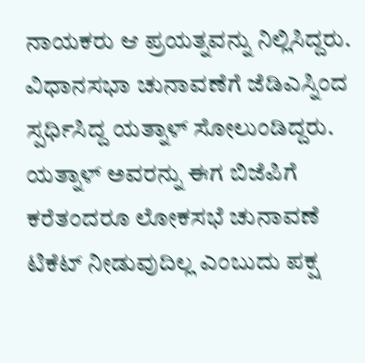ನಾಯಕರು ಆ ಪ್ರಯತ್ನವನ್ನು ನಿಲ್ಲಿಸಿದ್ದರು. ವಿಧಾನಸಭಾ ಚುನಾವಣೆಗೆ ಜೆಡಿಎಸ್ನಿಂದ ಸ್ಪರ್ಧಿಸಿದ್ದ ಯತ್ನಾಳ್ ಸೋಲುಂಡಿದ್ದರು.
ಯತ್ನಾಳ್ ಅವರನ್ನು ಈಗ ಬಿಜೆಪಿಗೆ ಕರೆತಂದರೂ ಲೋಕಸಭೆ ಚುನಾವಣೆ ಟಿಕೆಟ್ ನೀಡುವುದಿಲ್ಲ ಎಂಬುದು ಪಕ್ಷ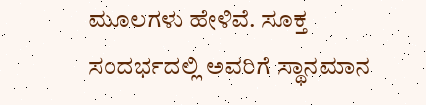ಮೂಲಗಳು ಹೇಳಿವೆ. ಸೂಕ್ತ ಸಂದರ್ಭದಲ್ಲಿ ಅವರಿಗೆ ಸ್ಥಾನಮಾನ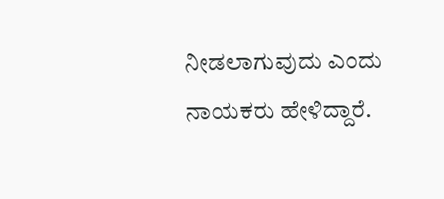ನೀಡಲಾಗುವುದು ಎಂದು ನಾಯಕರು ಹೇಳಿದ್ದಾರೆ.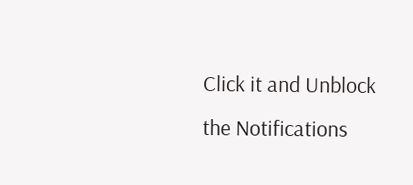Click it and Unblock the Notifications